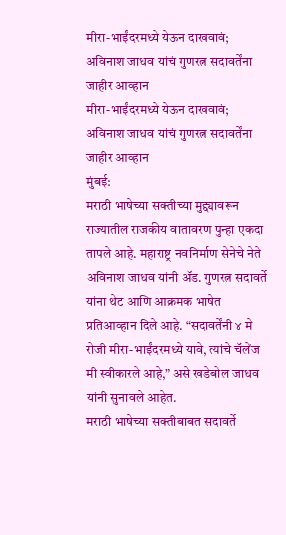मीरा-भाईंदरमध्ये येऊन दाखवावं; अविनाश जाधव यांचं गुणरत्न सदावर्तेंना जाहीर आव्हान
मीरा-भाईंदरमध्ये येऊन दाखवावं; अविनाश जाधव यांचं गुणरत्न सदावर्तेंना जाहीर आव्हान
मुंबई:
मराठी भाषेच्या सक्तीच्या मुद्द्यावरून राज्यातील राजकीय वातावरण पुन्हा एकदा तापले आहे. महाराष्ट्र नवनिर्माण सेनेचे नेते अविनाश जाधव यांनी ॲड. गुणरत्न सदावर्ते यांना थेट आणि आक्रमक भाषेत प्रतिआव्हान दिले आहे. “सदावर्तेंनी ४ मे रोजी मीरा-भाईंदरमध्ये यावे, त्यांचे चॅलेंज मी स्वीकारले आहे,” असे खडेबोल जाधव यांनी सुनावले आहेत.
मराठी भाषेच्या सक्तीबाबत सदावर्ते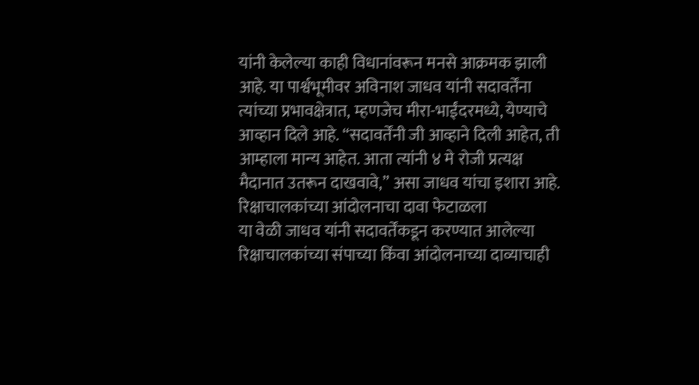यांनी केलेल्या काही विधानांवरून मनसे आक्रमक झाली आहे. या पार्श्वभूमीवर अविनाश जाधव यांनी सदावर्तेंना त्यांच्या प्रभावक्षेत्रात, म्हणजेच मीरा-भाईंदरमध्ये, येण्याचे आव्हान दिले आहे. “सदावर्तेंनी जी आव्हाने दिली आहेत, ती आम्हाला मान्य आहेत. आता त्यांनी ४ मे रोजी प्रत्यक्ष मैदानात उतरून दाखवावे,” असा जाधव यांचा इशारा आहे.
रिक्षाचालकांच्या आंदोलनाचा दावा फेटाळला
या वेळी जाधव यांनी सदावर्तेंकडून करण्यात आलेल्या रिक्षाचालकांच्या संपाच्या किंवा आंदोलनाच्या दाव्याचाही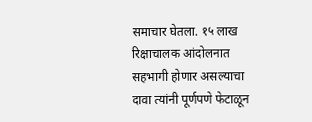समाचार घेतला. १५ लाख रिक्षाचालक आंदोलनात सहभागी होणार असल्याचा दावा त्यांनी पूर्णपणे फेटाळून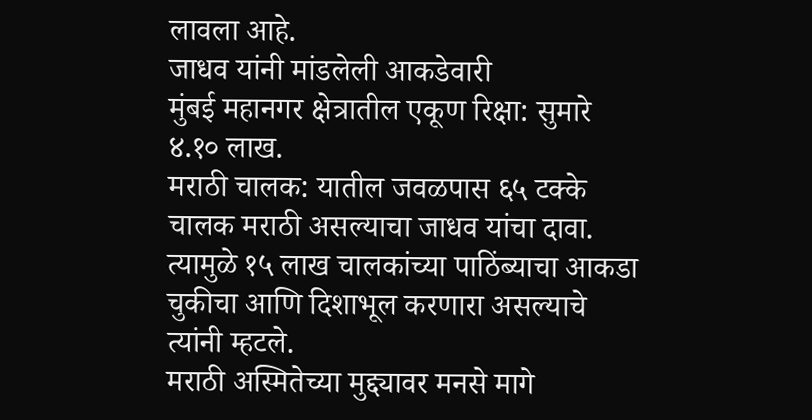लावला आहे.
जाधव यांनी मांडलेली आकडेवारी
मुंबई महानगर क्षेत्रातील एकूण रिक्षा: सुमारे ४.१० लाख.
मराठी चालक: यातील जवळपास ६५ टक्के चालक मराठी असल्याचा जाधव यांचा दावा.
त्यामुळे १५ लाख चालकांच्या पाठिंब्याचा आकडा चुकीचा आणि दिशाभूल करणारा असल्याचे त्यांनी म्हटले.
मराठी अस्मितेच्या मुद्द्यावर मनसे मागे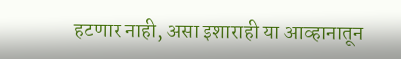हटणार नाही, असा इशाराही या आव्हानातून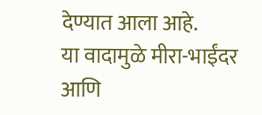देण्यात आला आहे.
या वादामुळे मीरा-भाईंदर आणि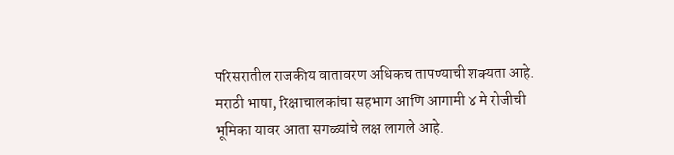परिसरातील राजकीय वातावरण अधिकच तापण्याची शक्यता आहे. मराठी भाषा, रिक्षाचालकांचा सहभाग आणि आगामी ४ मे रोजीची भूमिका यावर आता सगळ्यांचे लक्ष लागले आहे.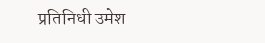प्रतिनिधी उमेश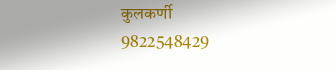कुलकर्णी
9822548429